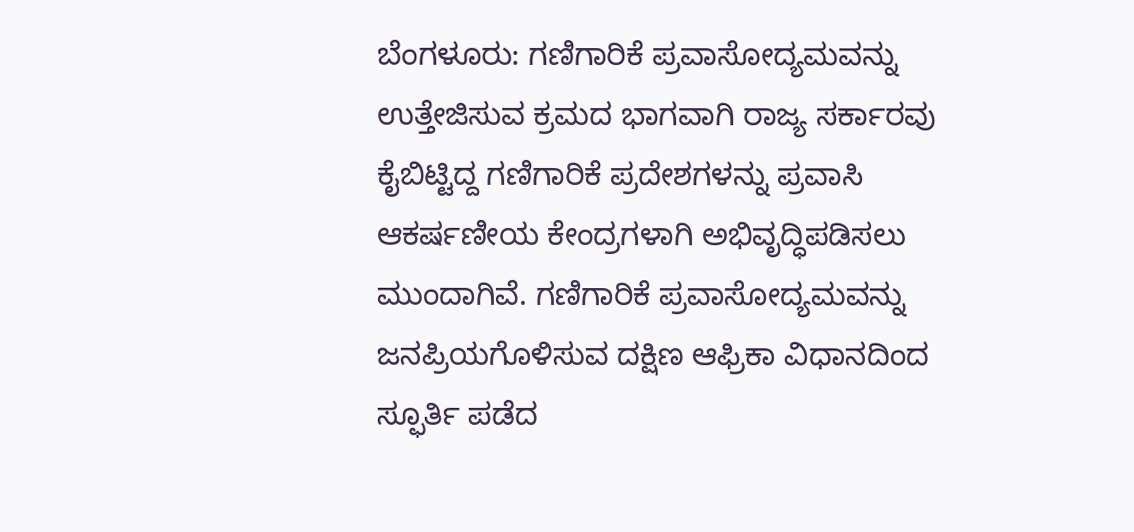ಬೆಂಗಳೂರು: ಗಣಿಗಾರಿಕೆ ಪ್ರವಾಸೋದ್ಯಮವನ್ನು ಉತ್ತೇಜಿಸುವ ಕ್ರಮದ ಭಾಗವಾಗಿ ರಾಜ್ಯ ಸರ್ಕಾರವು ಕೈಬಿಟ್ಟಿದ್ದ ಗಣಿಗಾರಿಕೆ ಪ್ರದೇಶಗಳನ್ನು ಪ್ರವಾಸಿ ಆಕರ್ಷಣೀಯ ಕೇಂದ್ರಗಳಾಗಿ ಅಭಿವೃದ್ಧಿಪಡಿಸಲು ಮುಂದಾಗಿವೆ. ಗಣಿಗಾರಿಕೆ ಪ್ರವಾಸೋದ್ಯಮವನ್ನು ಜನಪ್ರಿಯಗೊಳಿಸುವ ದಕ್ಷಿಣ ಆಫ್ರಿಕಾ ವಿಧಾನದಿಂದ ಸ್ಫೂರ್ತಿ ಪಡೆದ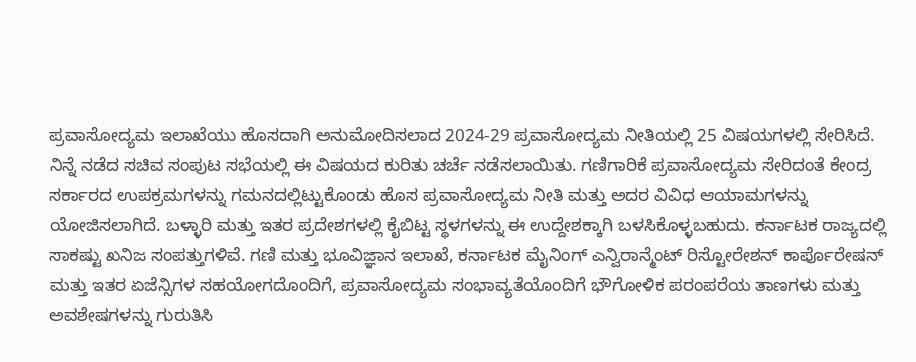ಪ್ರವಾಸೋದ್ಯಮ ಇಲಾಖೆಯು ಹೊಸದಾಗಿ ಅನುಮೋದಿಸಲಾದ 2024-29 ಪ್ರವಾಸೋದ್ಯಮ ನೀತಿಯಲ್ಲಿ 25 ವಿಷಯಗಳಲ್ಲಿ ಸೇರಿಸಿದೆ.
ನಿನ್ನೆ ನಡೆದ ಸಚಿವ ಸಂಪುಟ ಸಭೆಯಲ್ಲಿ ಈ ವಿಷಯದ ಕುರಿತು ಚರ್ಚೆ ನಡೆಸಲಾಯಿತು. ಗಣಿಗಾರಿಕೆ ಪ್ರವಾಸೋದ್ಯಮ ಸೇರಿದಂತೆ ಕೇಂದ್ರ ಸರ್ಕಾರದ ಉಪಕ್ರಮಗಳನ್ನು ಗಮನದಲ್ಲಿಟ್ಟುಕೊಂಡು ಹೊಸ ಪ್ರವಾಸೋದ್ಯಮ ನೀತಿ ಮತ್ತು ಅದರ ವಿವಿಧ ಆಯಾಮಗಳನ್ನು ಯೋಜಿಸಲಾಗಿದೆ. ಬಳ್ಳಾರಿ ಮತ್ತು ಇತರ ಪ್ರದೇಶಗಳಲ್ಲಿ ಕೈಬಿಟ್ಟ ಸ್ಥಳಗಳನ್ನು ಈ ಉದ್ದೇಶಕ್ಕಾಗಿ ಬಳಸಿಕೊಳ್ಳಬಹುದು. ಕರ್ನಾಟಕ ರಾಜ್ಯದಲ್ಲಿ ಸಾಕಷ್ಟು ಖನಿಜ ಸಂಪತ್ತುಗಳಿವೆ. ಗಣಿ ಮತ್ತು ಭೂವಿಜ್ಞಾನ ಇಲಾಖೆ, ಕರ್ನಾಟಕ ಮೈನಿಂಗ್ ಎನ್ವಿರಾನ್ಮೆಂಟ್ ರಿಸ್ಟೋರೇಶನ್ ಕಾರ್ಪೊರೇಷನ್ ಮತ್ತು ಇತರ ಏಜೆನ್ಸಿಗಳ ಸಹಯೋಗದೊಂದಿಗೆ, ಪ್ರವಾಸೋದ್ಯಮ ಸಂಭಾವ್ಯತೆಯೊಂದಿಗೆ ಭೌಗೋಳಿಕ ಪರಂಪರೆಯ ತಾಣಗಳು ಮತ್ತು ಅವಶೇಷಗಳನ್ನು ಗುರುತಿಸಿ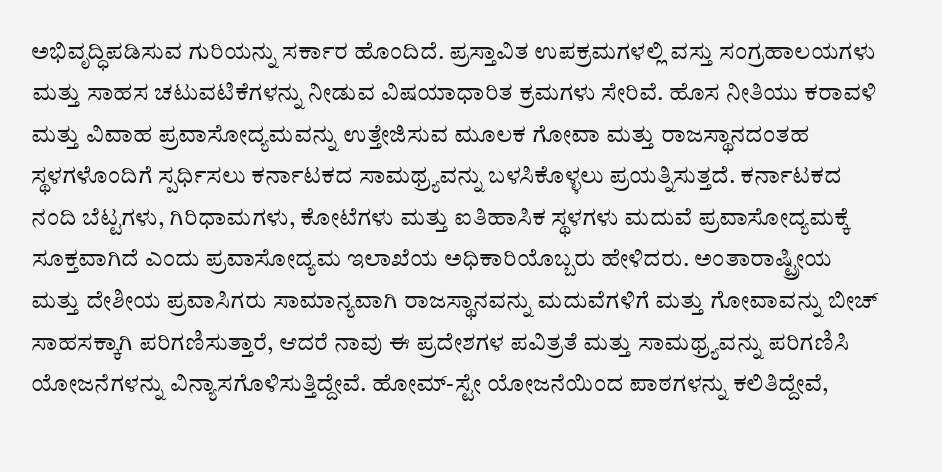ಅಭಿವೃದ್ಧಿಪಡಿಸುವ ಗುರಿಯನ್ನು ಸರ್ಕಾರ ಹೊಂದಿದೆ. ಪ್ರಸ್ತಾವಿತ ಉಪಕ್ರಮಗಳಲ್ಲಿ ವಸ್ತು ಸಂಗ್ರಹಾಲಯಗಳು ಮತ್ತು ಸಾಹಸ ಚಟುವಟಿಕೆಗಳನ್ನು ನೀಡುವ ವಿಷಯಾಧಾರಿತ ಕ್ರಮಗಳು ಸೇರಿವೆ. ಹೊಸ ನೀತಿಯು ಕರಾವಳಿ ಮತ್ತು ವಿವಾಹ ಪ್ರವಾಸೋದ್ಯಮವನ್ನು ಉತ್ತೇಜಿಸುವ ಮೂಲಕ ಗೋವಾ ಮತ್ತು ರಾಜಸ್ಥಾನದಂತಹ ಸ್ಥಳಗಳೊಂದಿಗೆ ಸ್ಪರ್ಧಿಸಲು ಕರ್ನಾಟಕದ ಸಾಮಥ್ರ್ಯವನ್ನು ಬಳಸಿಕೊಳ್ಳಲು ಪ್ರಯತ್ನಿಸುತ್ತದೆ. ಕರ್ನಾಟಕದ ನಂದಿ ಬೆಟ್ಟಗಳು, ಗಿರಿಧಾಮಗಳು, ಕೋಟೆಗಳು ಮತ್ತು ಐತಿಹಾಸಿಕ ಸ್ಥಳಗಳು ಮದುವೆ ಪ್ರವಾಸೋದ್ಯಮಕ್ಕೆ ಸೂಕ್ತವಾಗಿದೆ ಎಂದು ಪ್ರವಾಸೋದ್ಯಮ ಇಲಾಖೆಯ ಅಧಿಕಾರಿಯೊಬ್ಬರು ಹೇಳಿದರು. ಅಂತಾರಾಷ್ಟ್ರೀಯ ಮತ್ತು ದೇಶೀಯ ಪ್ರವಾಸಿಗರು ಸಾಮಾನ್ಯವಾಗಿ ರಾಜಸ್ಥಾನವನ್ನು ಮದುವೆಗಳಿಗೆ ಮತ್ತು ಗೋವಾವನ್ನು ಬೀಚ್ ಸಾಹಸಕ್ಕಾಗಿ ಪರಿಗಣಿಸುತ್ತಾರೆ, ಆದರೆ ನಾವು ಈ ಪ್ರದೇಶಗಳ ಪವಿತ್ರತೆ ಮತ್ತು ಸಾಮಥ್ರ್ಯವನ್ನು ಪರಿಗಣಿಸಿ ಯೋಜನೆಗಳನ್ನು ವಿನ್ಯಾಸಗೊಳಿಸುತ್ತಿದ್ದೇವೆ. ಹೋಮ್-ಸ್ಟೇ ಯೋಜನೆಯಿಂದ ಪಾಠಗಳನ್ನು ಕಲಿತಿದ್ದೇವೆ,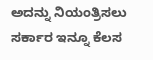ಅದನ್ನು ನಿಯಂತ್ರಿಸಲು ಸರ್ಕಾರ ಇನ್ನೂ ಕೆಲಸ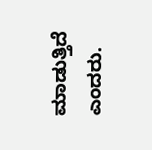ಮಾಡುತ್ತಿದೆ ಎಂದರು.